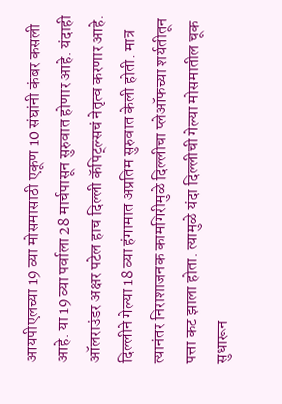आयपीएलच्या 19 व्या मोसमासाठी एकूण 10 संघांनी कंबर कसली आहे. या 19 व्या पर्वाला 28 मार्चपासून सुरुवात होणार आहे. यंदाही ऑलराउंडर अक्षर पटेल हाच दिल्ली कॅपिट्ल्सचं नेतृत्व करणार आहे. दिल्लीने गेल्या 18 व्या हंगामात अप्रतिम सुरुवात केली होती. मात्र त्यानंतर निराशाजनक कामगिरीमुळे दिल्लीचा प्लेऑफच्या शर्यतीतून पत्ता कट झाला होता. त्यामुळे यंदा दिल्लीची गेल्या मोसमातील चूक सुधारून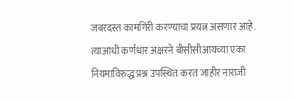जबरदस्त कामगिरी करण्याचा प्रयत्न असणार आहे. त्याआधी कर्णधार अक्षरने बीसीसीआयच्या एका नियमाविरुद्ध प्रश्न उपस्थित करत जाहीर नाराजी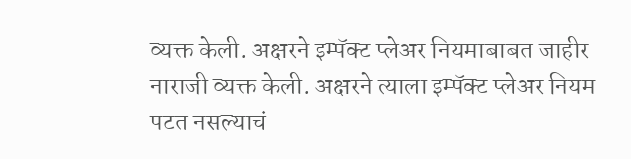व्यक्त केली. अक्षरने इम्पॅक्ट प्लेअर नियमाबाबत जाहीर नाराजी व्यक्त केली. अक्षरने त्याला इम्पॅक्ट प्लेअर नियम पटत नसल्याचं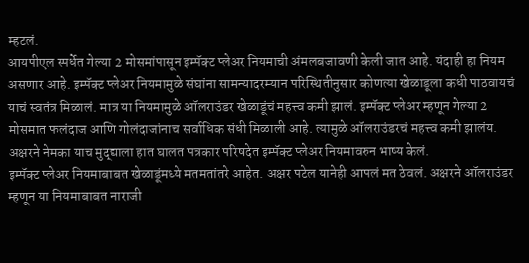म्हटलं.
आयपीएल स्पर्धेत गेल्या 2 मोसमांपासून इम्पॅक्ट प्लेअर नियमाची अंमलबजावणी केली जात आहे. यंदाही हा नियम असणार आहे. इम्पॅक्ट प्लेअर नियमामुळे संघांना सामन्यादरम्यान परिस्थितीनुसार कोणत्या खेळाडूला कधी पाठवायचं याचं स्वतंत्र मिळालं. मात्र या नियमामुळे ऑलराउंडर खेळाडूंचं महत्त्व कमी झालं. इम्पॅक्ट प्लेअर म्हणून गेल्या 2 मोसमात फलंदाज आणि गोलंदाजांनाच सर्वाधिक संधी मिळाली आहे. त्यामुळे ऑलराउंडरचं महत्त्व कमी झालंय. अक्षरने नेमका याच मुद्द्याला हात घालत पत्रकार परिषदेत इम्पॅक्ट प्लेअर नियमावरुन भाष्य केलं.
इम्पॅक्ट प्लेअर नियमाबाबत खेळाडूंमध्ये मतमतांतरे आहेत. अक्षर पटेल यानेही आपलं मत ठेवलं. अक्षरने ऑलराउंडर म्हणून या नियमाबाबत नाराजी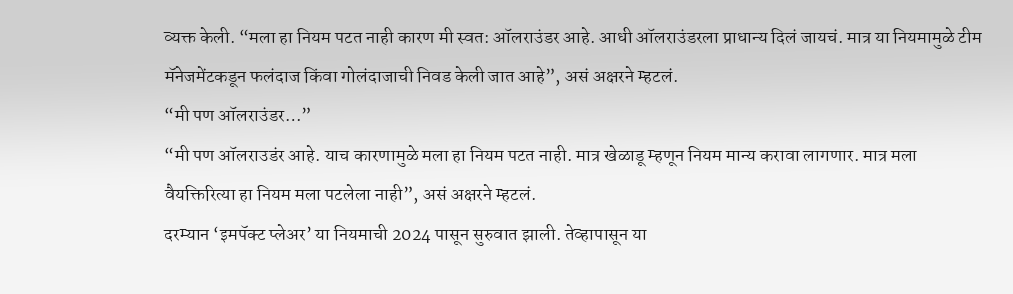व्यक्त केली. “मला हा नियम पटत नाही कारण मी स्वत: ऑलराउंडर आहे. आधी ऑलराउंडरला प्राधान्य दिलं जायचं. मात्र या नियमामुळे टीम मॅनेजमेंटकडून फलंदाज किंवा गोलंदाजाची निवड केली जात आहे”, असं अक्षरने म्हटलं.
“मी पण ऑलराउंडर…”
“मी पण ऑलराउडंर आहे. याच कारणामुळे मला हा नियम पटत नाही. मात्र खेळाडू म्हणून नियम मान्य करावा लागणार. मात्र मला वैयक्तिरित्या हा नियम मला पटलेला नाही”, असं अक्षरने म्हटलं.
दरम्यान ‘इमपॅक्ट प्लेअर’ या नियमाची 2024 पासून सुरुवात झाली. तेव्हापासून या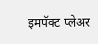इमपॅक्ट प्लेअर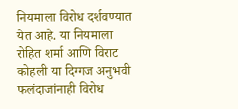नियमाला विरोध दर्शवण्यात येत आहे. या नियमाला रोहित शर्मा आणि विराट कोहली या दिग्गज अनुभवी फलंदाजांनाही विरोध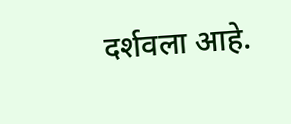दर्शवला आहे.